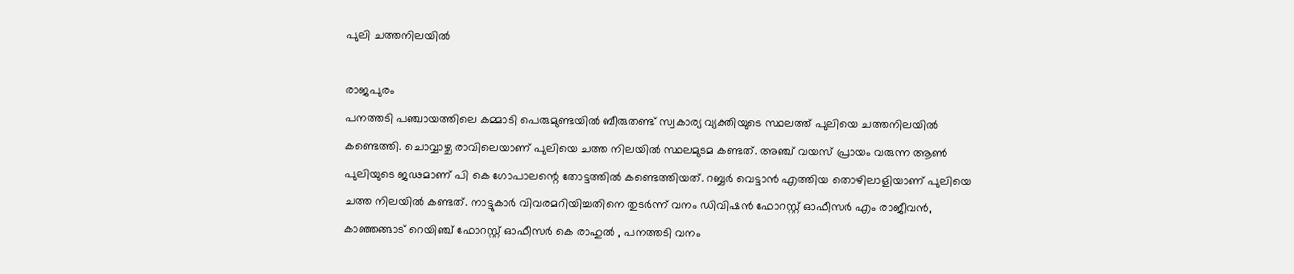പുലി ചത്തനിലയിൽ

രാജപുരം
പനത്തടി പഞ്ചായത്തിലെ കമ്മാടി പെരുമുണ്ടയിൽ ബീരുതണ്ട് സ്വകാര്യ വ്യക്തിയുടെ സ്ഥലത്ത് പുലിയെ ചത്തനിലയിൽ കണ്ടെത്തി. ചൊവ്വാഴ്ച രാവിലെയാണ് പുലിയെ ചത്ത നിലയിൽ സ്ഥലമുടമ കണ്ടത്. അഞ്ച് വയസ് പ്രായം വരുന്ന ആൺ പുലിയുടെ ജഢമാണ് പി കെ ഗോപാലന്റെ തോട്ടത്തിൽ കണ്ടെത്തിയത്. റബ്ബർ വെട്ടാൻ എത്തിയ തൊഴിലാളിയാണ് പുലിയെ ചത്ത നിലയിൽ കണ്ടത്. നാട്ടുകാർ വിവരമറിയിച്ചതിനെ തുടർന്ന് വനം ഡിവിഷൻ ഫോറസ്റ്റ് ഓഫീസർ എം രാജീവൻ, കാഞ്ഞങ്ങാട് റെയിഞ്ച് ഫോറസ്റ്റ് ഓഫീസർ കെ രാഹുൽ , പനത്തടി വനം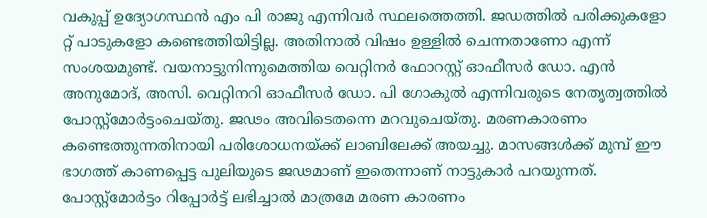വകുപ്പ് ഉദ്യോഗസ്ഥൻ എം പി രാജു എന്നിവർ സ്ഥലത്തെത്തി. ജഡത്തിൽ പരിക്കുകളോ റ്റ് പാടുകളോ കണ്ടെത്തിയിട്ടില്ല. അതിനാൽ വിഷം ഉള്ളിൽ ചെന്നതാണോ എന്ന് സംശയമുണ്ട്. വയനാട്ടുനിന്നുമെത്തിയ വെറ്റിനർ ഫോറസ്റ്റ് ഓഫീസർ ഡോ. എൻ അനുമോദ്, അസി. വെറ്റിനറി ഓഫീസർ ഡോ. പി ഗോകുൽ എന്നിവരുടെ നേതൃത്വത്തിൽ പോസ്റ്റ്മോർട്ടംചെയ്തു. ജഢം അവിടെതന്നെ മറവുചെയ്തു. മരണകാരണം കണ്ടെത്തുന്നതിനായി പരിശോധനയ്ക്ക് ലാബിലേക്ക് അയച്ചു. മാസങ്ങൾക്ക് മുമ്പ് ഈ ഭാഗത്ത് കാണപ്പെട്ട പുലിയുടെ ജഢമാണ് ഇതെന്നാണ് നാട്ടുകാർ പറയുന്നത്. പോസ്റ്റ്മോർട്ടം റിപ്പോർട്ട് ലഭിച്ചാൽ മാത്രമേ മരണ കാരണം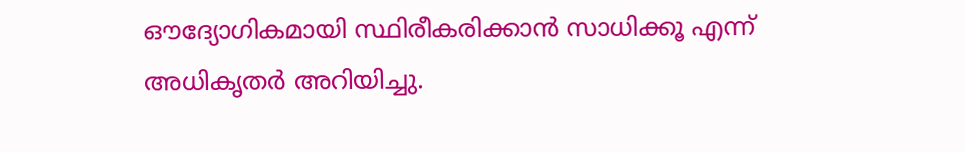ഔദ്യോഗികമായി സ്ഥിരീകരിക്കാൻ സാധിക്കൂ എന്ന് അധികൃതർ അറിയിച്ചു.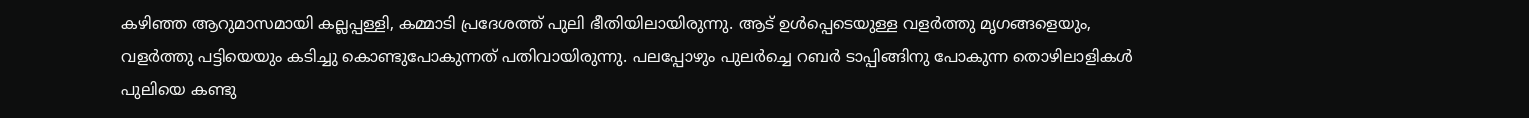കഴിഞ്ഞ ആറുമാസമായി കല്ലപ്പള്ളി, കമ്മാടി പ്രദേശത്ത് പുലി ഭീതിയിലായിരുന്നു. ആട് ഉൾപ്പെടെയുള്ള വളർത്തു മൃഗങ്ങളെയും, വളർത്തു പട്ടിയെയും കടിച്ചു കൊണ്ടുപോകുന്നത് പതിവായിരുന്നു. പലപ്പോഴും പുലർച്ചെ റബർ ടാപ്പിങ്ങിനു പോകുന്ന തൊഴിലാളികൾ പുലിയെ കണ്ടു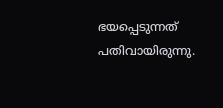ഭയപ്പെടുന്നത് പതിവായിരുന്നു.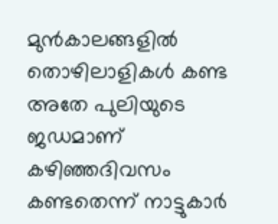മുൻകാലങ്ങളിൽ തൊഴിലാളികൾ കണ്ട അതേ പുലിയുടെ ജഡമാണ് കഴിഞ്ഞദിവസം കണ്ടതെന്ന് നാട്ടുകാർ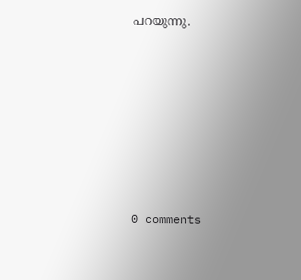പറയുന്നു.










0 comments